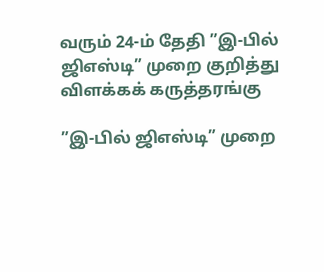வரும் 24-ம் தேதி ”இ-பில் ஜிஎஸ்டி” முறை குறித்து விளக்கக் கருத்தரங்கு

”இ-பில் ஜிஎஸ்டி” முறை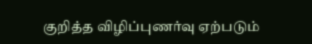குறித்த விழிப்புணர்வு ஏற்படும்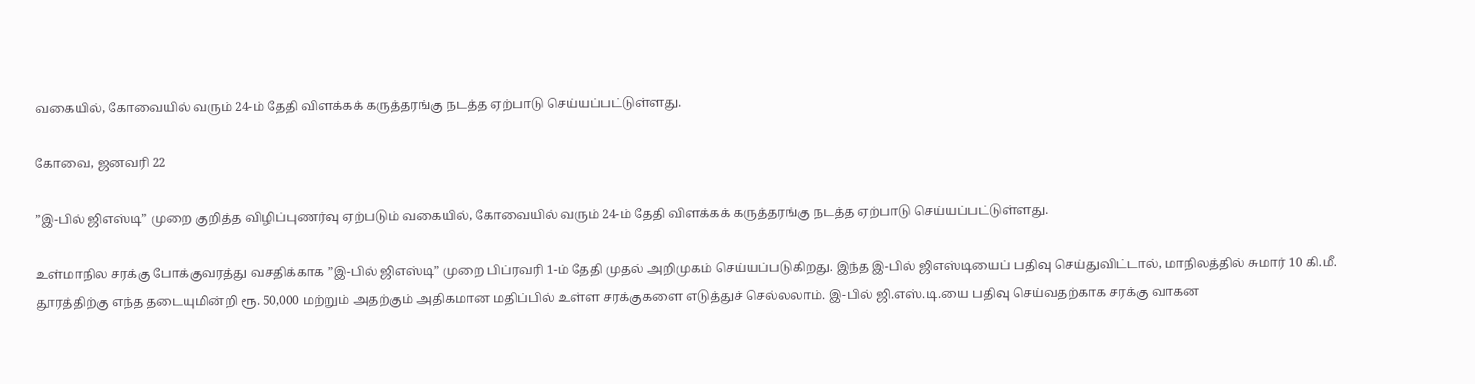வகையில், கோவையில் வரும் 24-ம் தேதி விளக்கக் கருத்தரங்கு நடத்த ஏற்பாடு செய்யப்பட்டுள்ளது.

கோவை, ஜனவரி 22

”இ-பில் ஜிஎஸ்டி” முறை குறித்த விழிப்புணர்வு ஏற்படும் வகையில், கோவையில் வரும் 24-ம் தேதி விளக்கக் கருத்தரங்கு நடத்த ஏற்பாடு செய்யப்பட்டுள்ளது.

உள்மாநில சரக்கு போக்குவரத்து வசதிக்காக ”இ-பில் ஜிஎஸ்டி” முறை பிப்ரவரி 1-ம் தேதி முதல் அறிமுகம் செய்யப்படுகிறது. இந்த இ-பில் ஜிஎஸ்டியைப் பதிவு செய்துவிட்டால், மாநிலத்தில் சுமார் 10 கி.மீ. தூரத்திற்கு எந்த தடையுமின்றி ரூ. 50,000 மற்றும் அதற்கும் அதிகமான மதிப்பில் உள்ள சரக்குகளை எடுத்துச் செல்லலாம். இ-பில் ஜி.எஸ்.டி.யை பதிவு செய்வதற்காக சரக்கு வாகன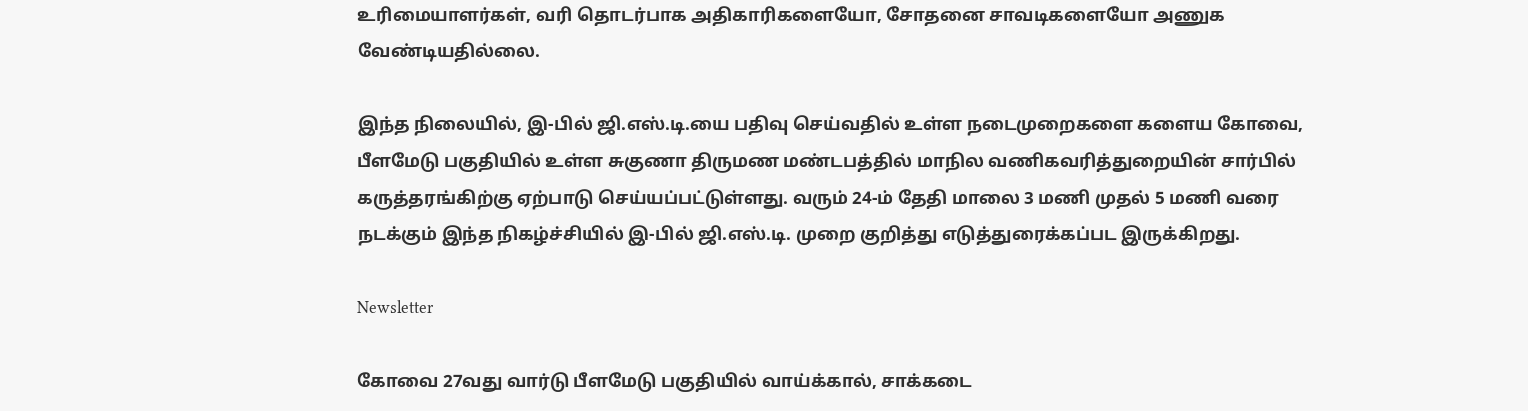உரிமையாளர்கள், வரி தொடர்பாக அதிகாரிகளையோ, சோதனை சாவடிகளையோ அணுக வேண்டியதில்லை.

இந்த நிலையில், இ-பில் ஜி.எஸ்.டி.யை பதிவு செய்வதில் உள்ள நடைமுறைகளை களைய கோவை, பீளமேடு பகுதியில் உள்ள சுகுணா திருமண மண்டபத்தில் மாநில வணிகவரித்துறையின் சார்பில் கருத்தரங்கிற்கு ஏற்பாடு செய்யப்பட்டுள்ளது. வரும் 24-ம் தேதி மாலை 3 மணி முதல் 5 மணி வரை நடக்கும் இந்த நிகழ்ச்சியில் இ-பில் ஜி.எஸ்.டி. முறை குறித்து எடுத்துரைக்கப்பட இருக்கிறது.

Newsletter

கோவை 27வது வார்டு பீளமேடு பகுதியில் வாய்க்கால், சாக்கடை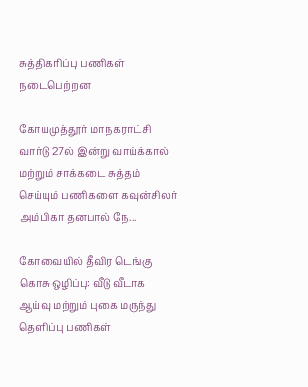சுத்திகரிப்பு பணிகள் நடைபெற்றன

கோயமுத்தூர் மாநகராட்சி வார்டு 27ல் இன்று வாய்க்கால் மற்றும் சாக்கடை சுத்தம் செய்யும் பணிகளை கவுன்சிலர் அம்பிகா தனபால் நே...

கோவையில் தீவிர டெங்கு கொசு ஒழிப்பு: வீடு வீடாக ஆய்வு மற்றும் புகை மருந்து தெளிப்பு பணிகள்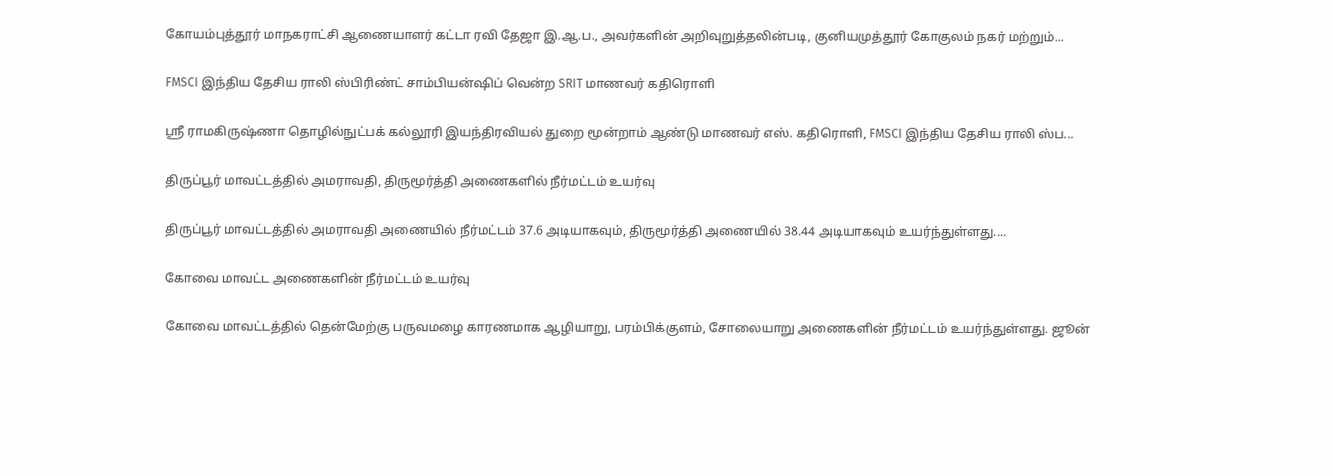கோயம்புத்தூர் மாநகராட்சி ஆணையாளர் கட்டா ரவி தேஜா இ.ஆ.ப., அவர்களின் அறிவுறுத்தலின்படி, குனியமுத்தூர் கோகுலம் நகர் மற்றும்...

FMSCI இந்திய தேசிய ராலி ஸ்பிரிண்ட் சாம்பியன்ஷிப் வென்ற SRIT மாணவர் கதிரொளி

ஸ்ரீ ராமகிருஷ்ணா தொழில்நுட்பக் கல்லூரி இயந்திரவியல் துறை மூன்றாம் ஆண்டு மாணவர் எஸ். கதிரொளி, FMSCI இந்திய தேசிய ராலி ஸ்ப...

திருப்பூர் மாவட்டத்தில் அமராவதி, திருமூர்த்தி அணைகளில் நீர்மட்டம் உயர்வு

திருப்பூர் மாவட்டத்தில் அமராவதி அணையில் நீர்மட்டம் 37.6 அடியாகவும், திருமூர்த்தி அணையில் 38.44 அடியாகவும் உயர்ந்துள்ளது....

கோவை மாவட்ட அணைகளின் நீர்மட்டம் உயர்வு

கோவை மாவட்டத்தில் தென்மேற்கு பருவமழை காரணமாக ஆழியாறு, பரம்பிக்குளம், சோலையாறு அணைகளின் நீர்மட்டம் உயர்ந்துள்ளது. ஜூன்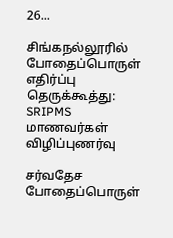26...

சிங்கநல்லூரில் போதைப்பொருள் எதிர்ப்பு தெருக்கூத்து: SRIPMS மாணவர்கள் விழிப்புணர்வு

சர்வதேச போதைப்பொருள்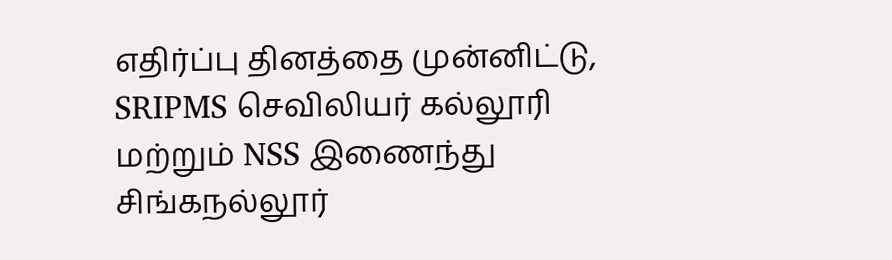எதிர்ப்பு தினத்தை முன்னிட்டு, SRIPMS செவிலியர் கல்லூரி மற்றும் NSS இணைந்து சிங்கநல்லூர்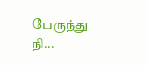பேருந்து நி...